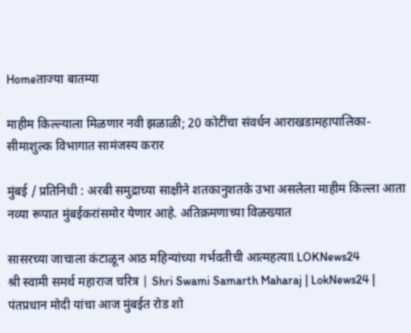Homeताज्या बातम्या

माहीम किल्ल्याला मिळणार नवी झळाळी; 20 कोटींचा संवर्धन आराखडामहापालिका-सीमाशुल्क विभागात सामंजस्य करार

मुंबई / प्रतिनिधी : अरबी समुद्राच्या साक्षीने शतकानुशतके उभा असलेला माहीम किल्ला आता नव्या रूपात मुंबईकरांसमोर येणार आहे. अतिक्रमणाच्या विळख्यात

सासरच्या जाचाला कंटाळून आठ महिन्यांच्या गर्भवतीची आत्महत्याl LOKNews24
श्री स्वामी समर्थ महाराज चरित्र | Shri Swami Samarth Maharaj | LokNews24 |
पंतप्रधान मोदी यांचा आज मुंबईत रोड शो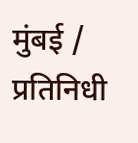मुंबई / प्रतिनिधी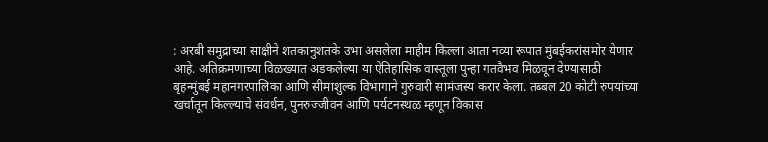: अरबी समुद्राच्या साक्षीने शतकानुशतके उभा असलेला माहीम किल्ला आता नव्या रूपात मुंबईकरांसमोर येणार आहे. अतिक्रमणाच्या विळख्यात अडकलेल्या या ऐतिहासिक वास्तूला पुन्हा गतवैभव मिळवून देण्यासाठी बृहन्मुंबई महानगरपालिका आणि सीमाशुल्क विभागाने गुरुवारी सामंजस्य करार केला. तब्बल 20 कोटी रुपयांच्या खर्चातून किल्ल्याचे संवर्धन, पुनरुज्जीवन आणि पर्यटनस्थळ म्हणून विकास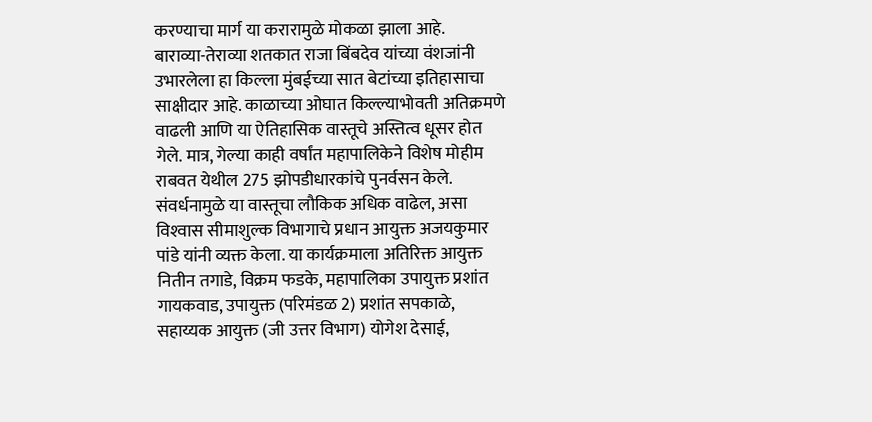करण्याचा मार्ग या करारामुळे मोकळा झाला आहे.
बाराव्या-तेराव्या शतकात राजा बिंबदेव यांच्या वंशजांनी उभारलेला हा किल्ला मुंबईच्या सात बेटांच्या इतिहासाचा साक्षीदार आहे. काळाच्या ओघात किल्ल्याभोवती अतिक्रमणे वाढली आणि या ऐतिहासिक वास्तूचे अस्तित्व धूसर होत गेले. मात्र, गेल्या काही वर्षांत महापालिकेने विशेष मोहीम राबवत येथील 275 झोपडीधारकांचे पुनर्वसन केले.
संवर्धनामुळे या वास्तूचा लौकिक अधिक वाढेल, असा विश्‍वास सीमाशुल्क विभागाचे प्रधान आयुक्त अजयकुमार पांडे यांनी व्यक्त केला. या कार्यक्रमाला अतिरिक्त आयुक्त नितीन तगाडे, विक्रम फडके, महापालिका उपायुक्त प्रशांत गायकवाड, उपायुक्त (परिमंडळ 2) प्रशांत सपकाळे, सहाय्यक आयुक्त (जी उत्तर विभाग) योगेश देसाई,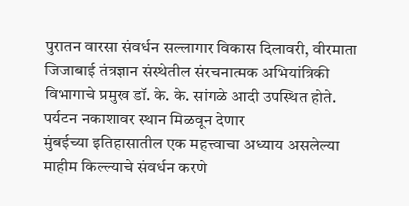पुरातन वारसा संवर्धन सल्लागार विकास दिलावरी, वीरमाता जिजाबाई तंत्रज्ञान संस्थेतील संरचनात्मक अभियांत्रिकी विभागाचे प्रमुख डॉ. के. के. सांगळे आदी उपस्थित होते.
पर्यटन नकाशावर स्थान मिळवून देणार
मुंबईच्या इतिहासातील एक महत्त्वाचा अध्याय असलेल्या माहीम किल्ल्याचे संवर्धन करणे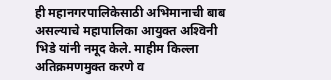ही महानगरपालिकेसाठी अभिमानाची बाब असल्याचे महापालिका आयुक्त अश्‍विनी भिडे यांनी नमूद केले. माहीम किल्ला अतिक्रमणमुक्त करणे व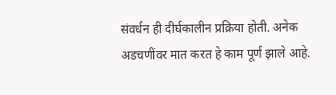संवर्धन ही दीर्घकालीन प्रक्रिया होती. अनेक अडचणींवर मात करत हे काम पूर्ण झाले आहे.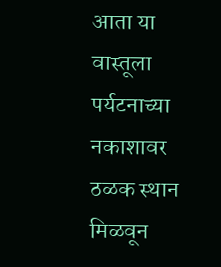आता या वास्तूला पर्यटनाच्या नकाशावर ठळक स्थान मिळवून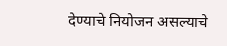देण्याचे नियोजन असल्याचे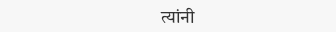त्यांनी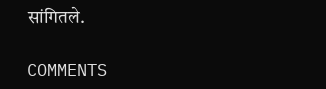सांगितले.

COMMENTS